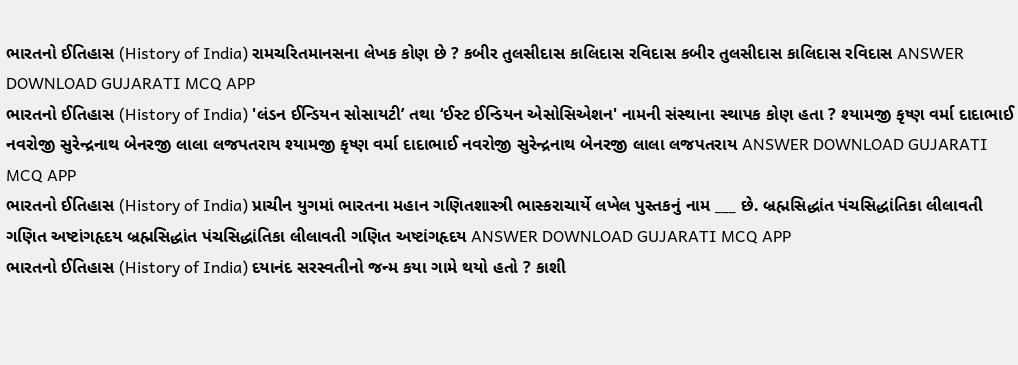ભારતનો ઈતિહાસ (History of India) રામચરિતમાનસના લેખક કોણ છે ? કબીર તુલસીદાસ કાલિદાસ રવિદાસ કબીર તુલસીદાસ કાલિદાસ રવિદાસ ANSWER DOWNLOAD GUJARATI MCQ APP
ભારતનો ઈતિહાસ (History of India) 'લંડન ઈન્ડિયન સોસાયટી’ તથા ‘ઈસ્ટ ઈન્ડિયન એસોસિએશન' નામની સંસ્થાના સ્થાપક કોણ હતા ? શ્યામજી કૃષ્ણ વર્મા દાદાભાઈ નવરોજી સુરેન્દ્રનાથ બેનરજી લાલા લજપતરાય શ્યામજી કૃષ્ણ વર્મા દાદાભાઈ નવરોજી સુરેન્દ્રનાથ બેનરજી લાલા લજપતરાય ANSWER DOWNLOAD GUJARATI MCQ APP
ભારતનો ઈતિહાસ (History of India) પ્રાચીન યુગમાં ભારતના મહાન ગણિતશાસ્ત્રી ભાસ્કરાચાર્યે લખેલ પુસ્તકનું નામ ___ છે. બ્રહ્મસિદ્ધાંત પંચસિદ્ધાંતિકા લીલાવતી ગણિત અષ્ટાંગહૃદય બ્રહ્મસિદ્ધાંત પંચસિદ્ધાંતિકા લીલાવતી ગણિત અષ્ટાંગહૃદય ANSWER DOWNLOAD GUJARATI MCQ APP
ભારતનો ઈતિહાસ (History of India) દયાનંદ સરસ્વતીનો જન્મ કયા ગામે થયો હતો ? કાશી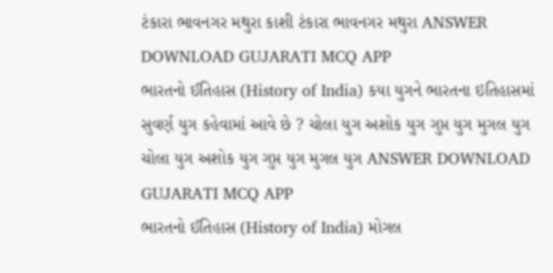ટંકારા ભાવનગર મથુરા કાશી ટંકારા ભાવનગર મથુરા ANSWER DOWNLOAD GUJARATI MCQ APP
ભારતનો ઈતિહાસ (History of India) કયા યુગને ભારતના ઇતિહાસમાં સુવર્ણ યુગ કહેવામાં આવે છે ? ચોલા યુગ અશોક યુગ ગુપ્ત યુગ મુગલ યુગ ચોલા યુગ અશોક યુગ ગુપ્ત યુગ મુગલ યુગ ANSWER DOWNLOAD GUJARATI MCQ APP
ભારતનો ઈતિહાસ (History of India) મોગલ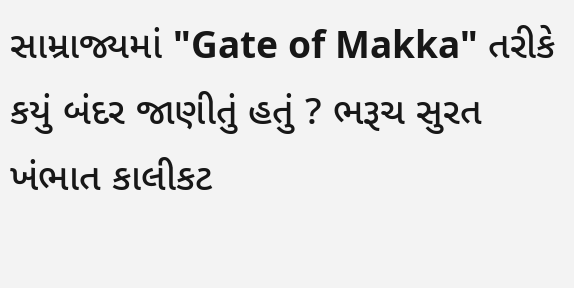સામ્રાજ્યમાં "Gate of Makka" તરીકે કયું બંદર જાણીતું હતું ? ભરૂચ સુરત ખંભાત કાલીકટ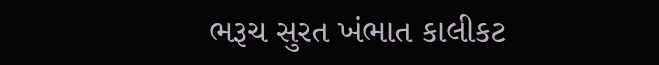ભરૂચ સુરત ખંભાત કાલીકટ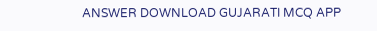ANSWER DOWNLOAD GUJARATI MCQ APP